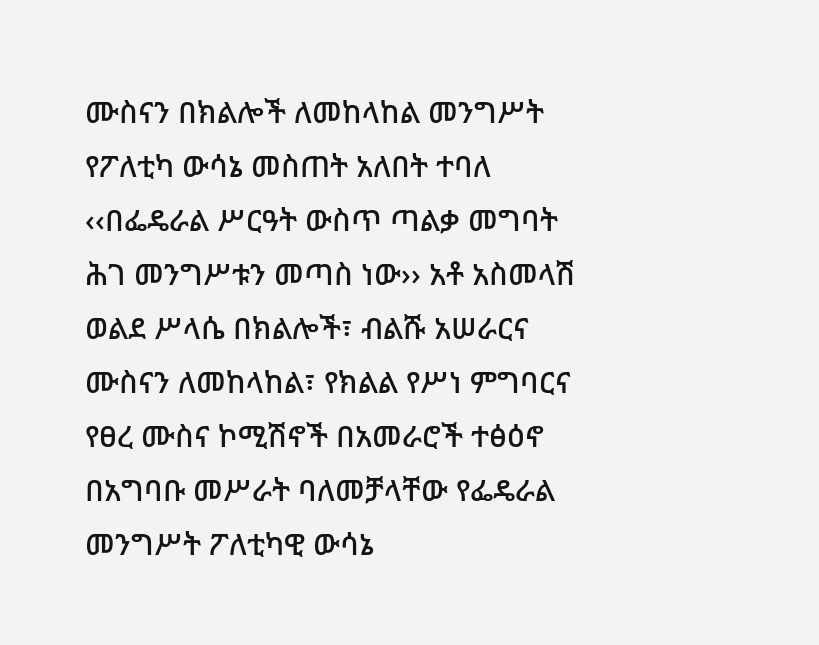ሙስናን በክልሎች ለመከላከል መንግሥት የፖለቲካ ውሳኔ መስጠት አለበት ተባለ
‹‹በፌዴራል ሥርዓት ውስጥ ጣልቃ መግባት ሕገ መንግሥቱን መጣስ ነው›› አቶ አስመላሽ ወልደ ሥላሴ በክልሎች፣ ብልሹ አሠራርና ሙስናን ለመከላከል፣ የክልል የሥነ ምግባርና የፀረ ሙስና ኮሚሽኖች በአመራሮች ተፅዕኖ በአግባቡ መሥራት ባለመቻላቸው የፌዴራል መንግሥት ፖለቲካዊ ውሳኔ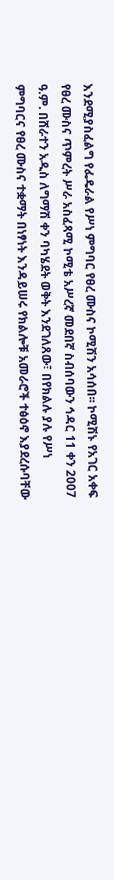እንደሚያስፈልግ የፌዴራል የሥነ ምግባር የፀረ ሙስና ኮሚሽን አሳሰበ፡፡ ኮሚሽኑ የአገር አቀፍ የፀረ ሙስና ጥምረት ሥራ አስፈጻሚ ኮሚቴ አሥረኛ መደበኛ ስብሰባውን ኅዳር 11 ቀን 2007 ዓ.ም. በሸራተን አዲስ ለግማሽ ቀን ባካሄደት ወቅት እንደገለጸው፣ በየክልሉ ያሉ የሥነ ምግባርና የፀረ ሙስና ተቋማት በነፃነት እንዳይሠሩ የክልሎቹ አመራሮች ተፅዕኖ እያደረሱባቸው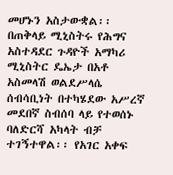መሆኑን አስታውቋል፡፡ በጠቅላይ ሚኒስትሩ የሕግና አስተዳደር ጉዳዮች አማካሪ ሚኒስትር ዴኤታ በአቶ አስመላሽ ወልደሥላሴ ሰብሳቢነት በተካሄደው አሥረኛ መደበኛ ስብሰባ ላይ የተወሰኑ ባለድርሻ አካላት ብቻ ተገኝተዋል፡፡ የአገር አቀፍ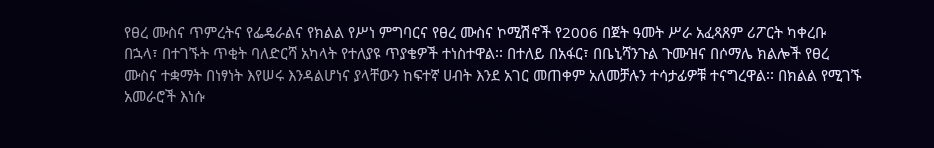የፀረ ሙስና ጥምረትና የፌዴራልና የክልል የሥነ ምግባርና የፀረ ሙስና ኮሚሽኖች የ2006 በጀት ዓመት ሥራ አፈጻጸም ሪፖርት ካቀረቡ በኋላ፣ በተገኙት ጥቂት ባለድርሻ አካላት የተለያዩ ጥያቄዎች ተነስተዋል፡፡ በተለይ በአፋር፣ በቤኒሻንጉል ጉሙዝና በሶማሌ ክልሎች የፀረ ሙስና ተቋማት በነፃነት እየሠሩ እንዳልሆነና ያላቸውን ከፍተኛ ሀብት እንደ አገር መጠቀም አለመቻሉን ተሳታፊዎቹ ተናግረዋል፡፡ በክልል የሚገኙ አመራሮች እነሱ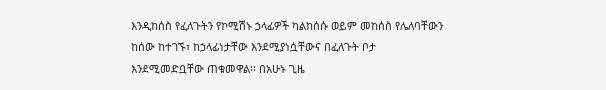እንዲከሰስ የፈለጉትን የኮሚሽኑ ኃላፊዎች ካልከሰሱ ወይም መከሰስ የሌለባቸውን ከሰው ከተገኙ፣ ከኃላፊነታቸው እንደሚያነሷቸውና በፈለጉት ቦታ እንደሚመድቧቸው ጠቁመዋል፡፡ በአሁኑ ጊዜ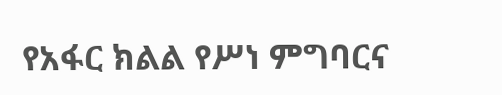የአፋር ክልል የሥነ ምግባርና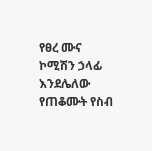የፀረ ሙና ኮሚሽን ኃላፊ እንደሌለው የጠቆሙት የስብ